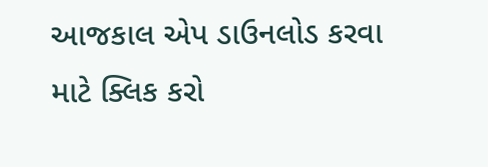આજકાલ એપ ડાઉનલોડ કરવા માટે ક્લિક કરો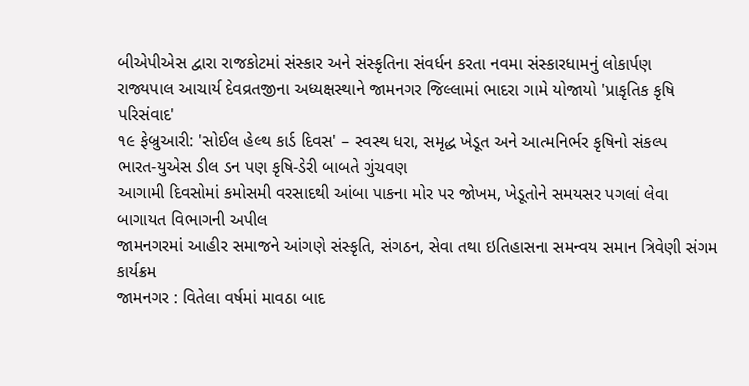બીએપીએસ દ્વારા રાજકોટમાં સંસ્કાર અને સંસ્કૃતિના સંવર્ધન કરતા નવમા સંસ્કારધામનું લોકાર્પણ
રાજ્યપાલ આચાર્ય દેવવ્રતજીના અધ્યક્ષસ્થાને જામનગર જિલ્લામાં ભાદરા ગામે યોજાયો 'પ્રાકૃતિક કૃષિ પરિસંવાદ'
૧૯ ફેબ્રુઆરી: 'સોઈલ હેલ્થ કાર્ડ દિવસ' – સ્વસ્થ ધરા, સમૃદ્ધ ખેડૂત અને આત્મનિર્ભર કૃષિનો સંકલ્પ
ભારત-યુએસ ડીલ ડન પણ કૃષિ-ડેરી બાબતે ગુંચવણ
આગામી દિવસોમાં કમોસમી વરસાદથી આંબા પાકના મોર પર જોખમ, ખેડૂતોને સમયસર પગલાં લેવા બાગાયત વિભાગની અપીલ
જામનગરમાં આહીર સમાજને આંગણે સંસ્કૃતિ, સંગઠન, સેવા તથા ઇતિહાસના સમન્વય સમાન ત્રિવેણી સંગમ કાર્યક્રમ
જામનગર : વિતેલા વર્ષમાં માવઠા બાદ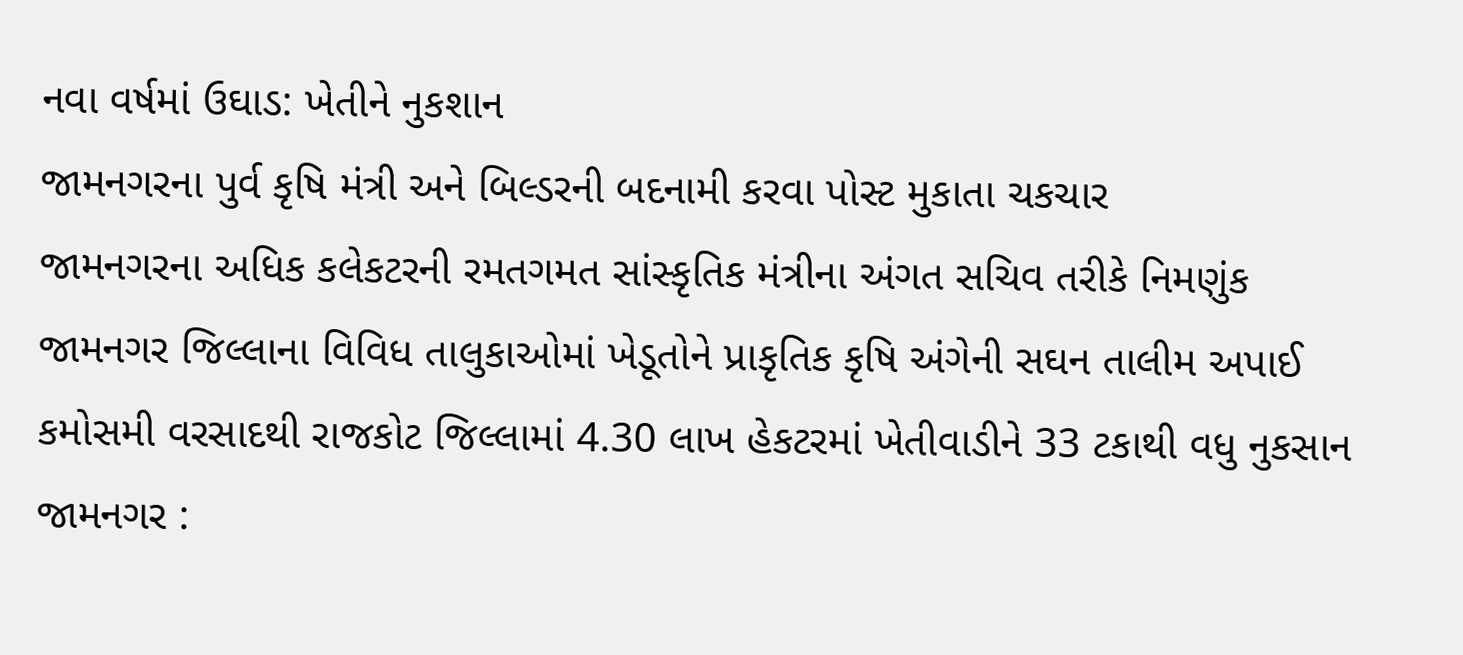નવા વર્ષમાં ઉઘાડ: ખેતીને નુકશાન
જામનગરના પુર્વ કૃષિ મંત્રી અને બિલ્ડરની બદનામી કરવા પોસ્ટ મુકાતા ચકચાર
જામનગરના અધિક કલેકટરની રમતગમત સાંસ્કૃતિક મંત્રીના અંગત સચિવ તરીકે નિમણુંક
જામનગર જિલ્લાના વિવિધ તાલુકાઓમાં ખેડૂતોને પ્રાકૃતિક કૃષિ અંગેની સઘન તાલીમ અપાઈ
કમોસમી વરસાદથી રાજકોટ જિલ્લામાં 4.30 લાખ હેકટરમાં ખેતીવાડીને 33 ટકાથી વધુ નુકસાન
જામનગર :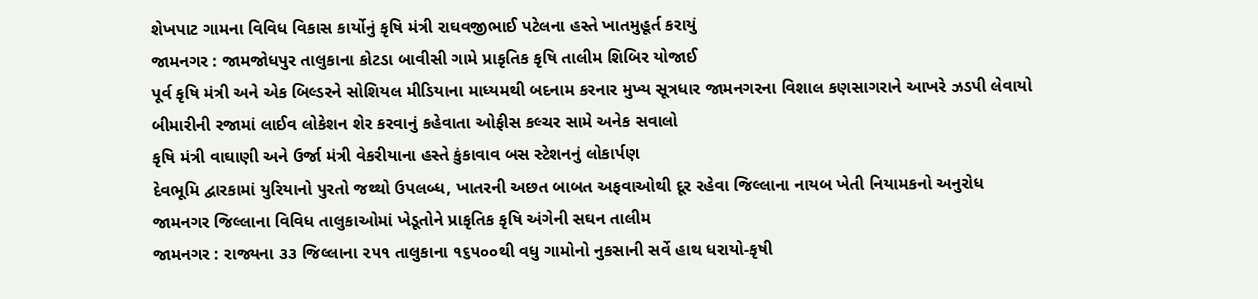શેખપાટ ગામના વિવિધ વિકાસ કાર્યોનું કૃષિ મંત્રી રાઘવજીભાઈ પટેલના હસ્તે ખાતમુહૂર્ત કરાયું
જામનગર : જામજોધપુર તાલુકાના કોટડા બાવીસી ગામે પ્રાકૃતિક કૃષિ તાલીમ શિબિર યોજાઈ
પૂર્વ કૃષિ મંત્રી અને એક બિલ્ડરને સોશિયલ મીડિયાના માધ્યમથી બદનામ કરનાર મુખ્ય સૂત્રધાર જામનગરના વિશાલ કણસાગરાને આખરે ઝડપી લેવાયો
બીમારીની રજામાં લાઈવ લોકેશન શેર કરવાનું કહેવાતા ઓફીસ કલ્ચર સામે અનેક સવાલો
કૃષિ મંત્રી વાઘાણી અને ઉર્જા મંત્રી વેકરીયાના હસ્તે કુંકાવાવ બસ સ્ટેશનનું લોકાર્પણ
દેવભૂમિ દ્વારકામાં યુરિયાનો પુરતો જથ્થો ઉપલબ્ધ, ખાતરની અછત બાબત અફવાઓથી દૂર રહેવા જિલ્લાના નાયબ ખેતી નિયામકનો અનુરોધ
જામનગર જિલ્લાના વિવિધ તાલુકાઓમાં ખેડૂતોને પ્રાકૃતિક કૃષિ અંગેની સઘન તાલીમ
જામનગર : રાજ્યના ૩૩ જિલ્લાના ૨૫૧ તાલુકાના ૧૬૫૦૦થી વધુ ગામોનો નુકસાની સર્વે હાથ ધરાયો-કૃષી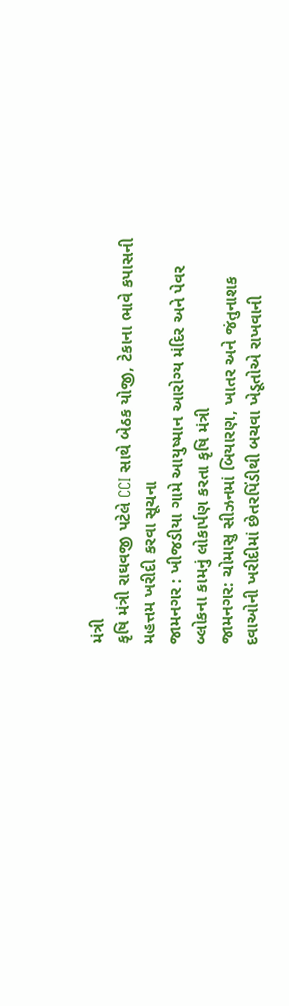મંત્રી
કૃષિ મંત્રી રાઘવજી પટેલે CCI સાથે બેઠક યોજી, ટેકાના ભાવે કપાસની મહત્તમ ખરીદી કરવા સૂચના
જામનગર : ખીજડીયા ગામે આયુષ્માન આરોગ્ય મંદિર અને પેવર બ્લોકના કામનું લોકાર્પણ કરતા કૃષિ મંત્રી
જામનગર: ચોમાસુ સીઝનમાં બિયારણ, ખાતર અને જંતુનાશક દવાઓની ખરીદીમાં છેતરપિંડીથી બચવા ખેડૂતોએ રાખવાની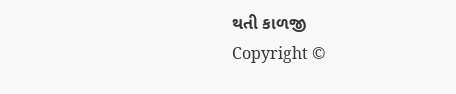થતી કાળજી
Copyright ©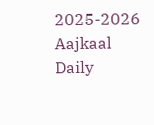2025-2026 Aajkaal Daily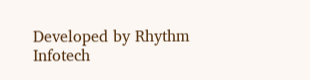Developed by Rhythm Infotech